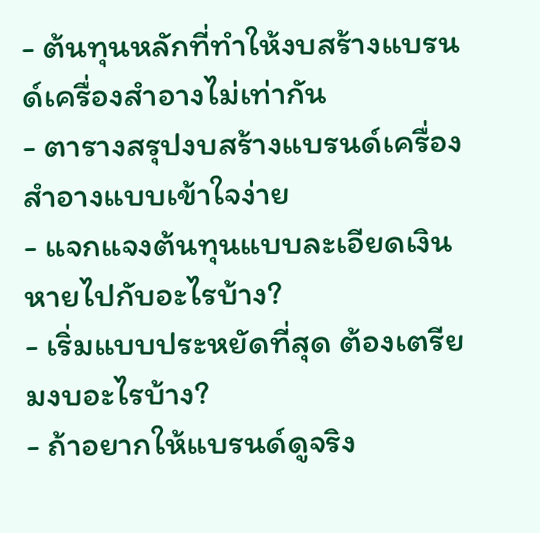- ต้นทุนหลักที่ทำให้งบสร้างแบรนด์เครื่องสำอางไม่เท่ากัน
- ตารางสรุปงบสร้างแบรนด์เครื่องสำอางแบบเข้าใจง่าย
- แจกแจงต้นทุนแบบละเอียดเงินหายไปกับอะไรบ้าง?
- เริ่มแบบประหยัดที่สุด ต้องเตรียมงบอะไรบ้าง?
- ถ้าอยากให้แบรนด์ดูจริง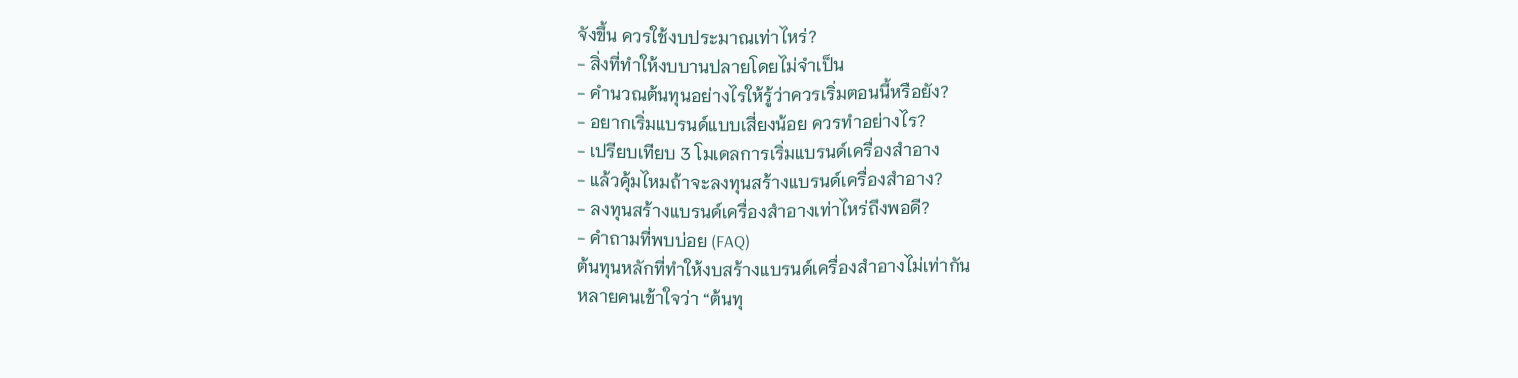จังขึ้น ควรใช้งบประมาณเท่าไหร่?
- สิ่งที่ทำให้งบบานปลายโดยไม่จำเป็น
- คำนวณต้นทุนอย่างไรให้รู้ว่าควรเริ่มตอนนี้หรือยัง?
- อยากเริ่มแบรนด์แบบเสี่ยงน้อย ควรทำอย่างไร?
- เปรียบเทียบ 3 โมเดลการเริ่มแบรนด์เครื่องสำอาง
- แล้วคุ้มไหมถ้าจะลงทุนสร้างแบรนด์เครื่องสำอาง?
- ลงทุนสร้างแบรนด์เครื่องสำอางเท่าไหร่ถึงพอดี?
- คำถามที่พบบ่อย (FAQ)
ต้นทุนหลักที่ทำให้งบสร้างแบรนด์เครื่องสำอางไม่เท่ากัน
หลายคนเข้าใจว่า “ต้นทุ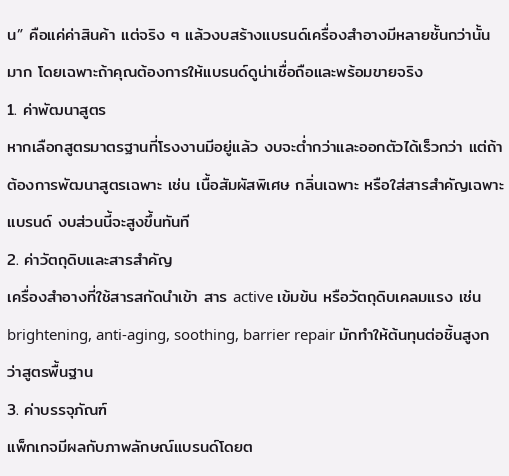น” คือแค่ค่าสินค้า แต่จริง ๆ แล้วงบสร้างแบรนด์เครื่องสำอางมีหลายชั้นกว่านั้นมาก โดยเฉพาะถ้าคุณต้องการให้แบรนด์ดูน่าเชื่อถือและพร้อมขายจริง
1. ค่าพัฒนาสูตร
หากเลือกสูตรมาตรฐานที่โรงงานมีอยู่แล้ว งบจะต่ำกว่าและออกตัวได้เร็วกว่า แต่ถ้าต้องการพัฒนาสูตรเฉพาะ เช่น เนื้อสัมผัสพิเศษ กลิ่นเฉพาะ หรือใส่สารสำคัญเฉพาะแบรนด์ งบส่วนนี้จะสูงขึ้นทันที
2. ค่าวัตถุดิบและสารสำคัญ
เครื่องสำอางที่ใช้สารสกัดนำเข้า สาร active เข้มข้น หรือวัตถุดิบเคลมแรง เช่น brightening, anti-aging, soothing, barrier repair มักทำให้ต้นทุนต่อชิ้นสูงกว่าสูตรพื้นฐาน
3. ค่าบรรจุภัณฑ์
แพ็กเกจมีผลกับภาพลักษณ์แบรนด์โดยต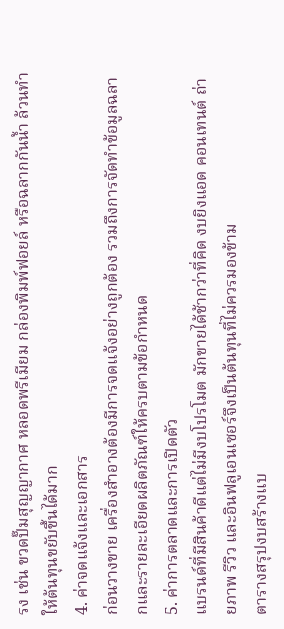รง เช่น ขวดปั๊มสุญญากาศ หลอดพรีเมียม กล่องพิมพ์ฟอยล์ หรือฉลากกันน้ำ ล้วนทำให้ต้นทุนขยับขึ้นได้มาก
4. ค่าจดแจ้งและเอกสาร
ก่อนวางขาย เครื่องสำอางต้องมีการจดแจ้งอย่างถูกต้อง รวมถึงการจัดทำข้อมูลฉลากและรายละเอียดผลิตภัณฑ์ให้ครบตามข้อกำหนด
5. ค่าการตลาดและการเปิดตัว
แบรนด์ที่มีสินค้าดีแต่ไม่มีงบโปรโมต มักขายได้ช้ากว่าที่คิด งบยิงแอด คอนเทนต์ ถ่ายภาพ รีวิว และอินฟลูเอนเซอร์จึงเป็นต้นทุนที่ไม่ควรมองข้าม
ตารางสรุปงบสร้างแบ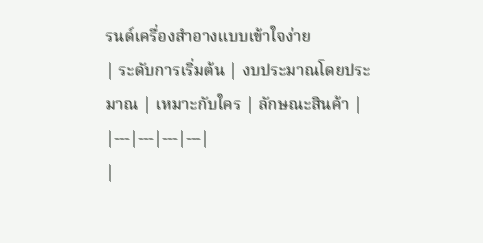รนด์เครื่องสำอางแบบเข้าใจง่าย
| ระดับการเริ่มต้น | งบประมาณโดยประมาณ | เหมาะกับใคร | ลักษณะสินค้า |
|---|---|---|---|
|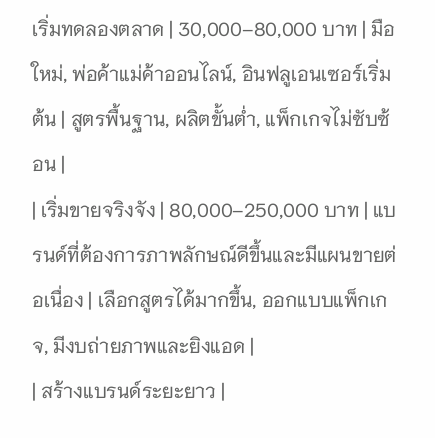เริ่มทดลองตลาด | 30,000–80,000 บาท | มือใหม่, พ่อค้าแม่ค้าออนไลน์, อินฟลูเอนเซอร์เริ่มต้น | สูตรพื้นฐาน, ผลิตขั้นต่ำ, แพ็กเกจไม่ซับซ้อน |
| เริ่มขายจริงจัง | 80,000–250,000 บาท | แบรนด์ที่ต้องการภาพลักษณ์ดีขึ้นและมีแผนขายต่อเนื่อง | เลือกสูตรได้มากขึ้น, ออกแบบแพ็กเกจ, มีงบถ่ายภาพและยิงแอด |
| สร้างแบรนด์ระยะยาว |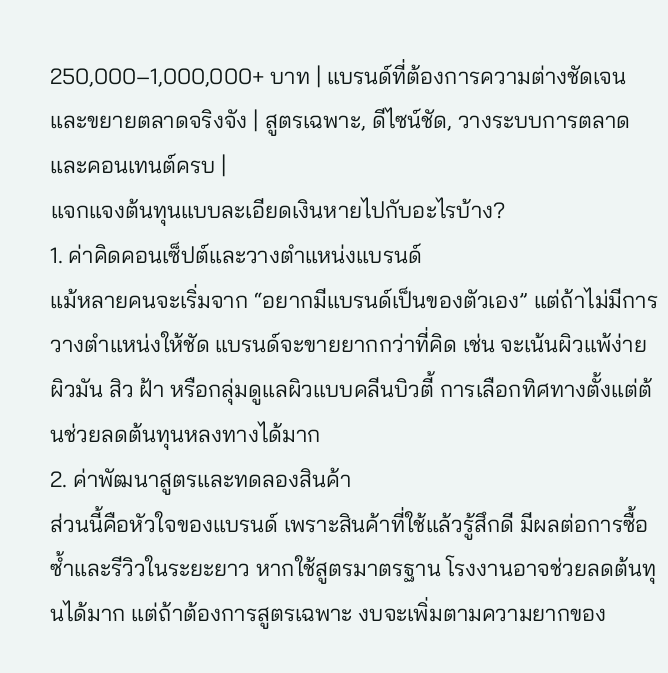250,000–1,000,000+ บาท | แบรนด์ที่ต้องการความต่างชัดเจนและขยายตลาดจริงจัง | สูตรเฉพาะ, ดีไซน์ชัด, วางระบบการตลาดและคอนเทนต์ครบ |
แจกแจงต้นทุนแบบละเอียดเงินหายไปกับอะไรบ้าง?
1. ค่าคิดคอนเซ็ปต์และวางตำแหน่งแบรนด์
แม้หลายคนจะเริ่มจาก “อยากมีแบรนด์เป็นของตัวเอง” แต่ถ้าไม่มีการวางตำแหน่งให้ชัด แบรนด์จะขายยากกว่าที่คิด เช่น จะเน้นผิวแพ้ง่าย ผิวมัน สิว ฝ้า หรือกลุ่มดูแลผิวแบบคลีนบิวตี้ การเลือกทิศทางตั้งแต่ต้นช่วยลดต้นทุนหลงทางได้มาก
2. ค่าพัฒนาสูตรและทดลองสินค้า
ส่วนนี้คือหัวใจของแบรนด์ เพราะสินค้าที่ใช้แล้วรู้สึกดี มีผลต่อการซื้อซ้ำและรีวิวในระยะยาว หากใช้สูตรมาตรฐาน โรงงานอาจช่วยลดต้นทุนได้มาก แต่ถ้าต้องการสูตรเฉพาะ งบจะเพิ่มตามความยากของ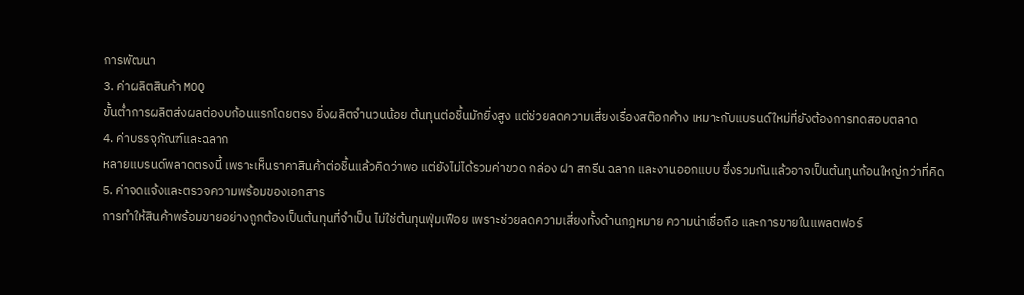การพัฒนา
3. ค่าผลิตสินค้า MOQ
ขั้นต่ำการผลิตส่งผลต่องบก้อนแรกโดยตรง ยิ่งผลิตจำนวนน้อย ต้นทุนต่อชิ้นมักยิ่งสูง แต่ช่วยลดความเสี่ยงเรื่องสต๊อกค้าง เหมาะกับแบรนด์ใหม่ที่ยังต้องการทดสอบตลาด
4. ค่าบรรจุภัณฑ์และฉลาก
หลายแบรนด์พลาดตรงนี้ เพราะเห็นราคาสินค้าต่อชิ้นแล้วคิดว่าพอ แต่ยังไม่ได้รวมค่าขวด กล่อง ฝา สกรีน ฉลาก และงานออกแบบ ซึ่งรวมกันแล้วอาจเป็นต้นทุนก้อนใหญ่กว่าที่คิด
5. ค่าจดแจ้งและตรวจความพร้อมของเอกสาร
การทำให้สินค้าพร้อมขายอย่างถูกต้องเป็นต้นทุนที่จำเป็น ไม่ใช่ต้นทุนฟุ่มเฟือย เพราะช่วยลดความเสี่ยงทั้งด้านกฎหมาย ความน่าเชื่อถือ และการขายในแพลตฟอร์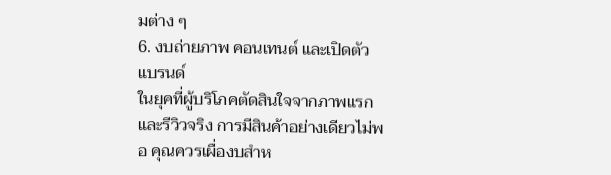มต่าง ๆ
6. งบถ่ายภาพ คอนเทนต์ และเปิดตัวแบรนด์
ในยุคที่ผู้บริโภคตัดสินใจจากภาพแรกและรีวิวจริง การมีสินค้าอย่างเดียวไม่พอ คุณควรเผื่องบสำห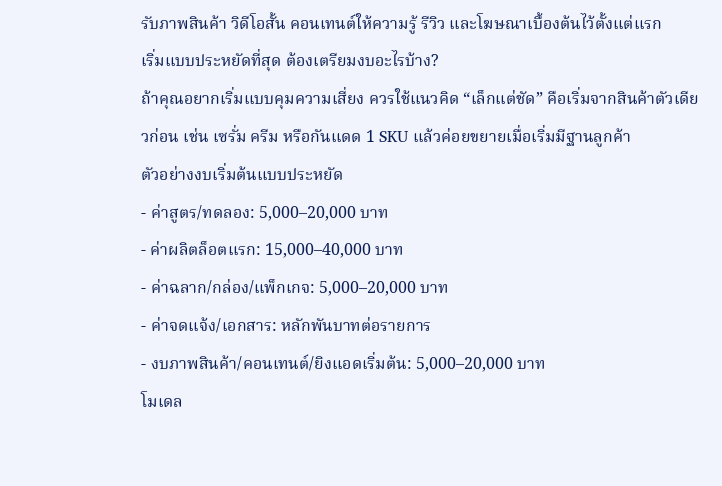รับภาพสินค้า วิดีโอสั้น คอนเทนต์ให้ความรู้ รีวิว และโฆษณาเบื้องต้นไว้ตั้งแต่แรก
เริ่มแบบประหยัดที่สุด ต้องเตรียมงบอะไรบ้าง?
ถ้าคุณอยากเริ่มแบบคุมความเสี่ยง ควรใช้แนวคิด “เล็กแต่ชัด” คือเริ่มจากสินค้าตัวเดียวก่อน เช่น เซรั่ม ครีม หรือกันแดด 1 SKU แล้วค่อยขยายเมื่อเริ่มมีฐานลูกค้า
ตัวอย่างงบเริ่มต้นแบบประหยัด
- ค่าสูตร/ทดลอง: 5,000–20,000 บาท
- ค่าผลิตล็อตแรก: 15,000–40,000 บาท
- ค่าฉลาก/กล่อง/แพ็กเกจ: 5,000–20,000 บาท
- ค่าจดแจ้ง/เอกสาร: หลักพันบาทต่อรายการ
- งบภาพสินค้า/คอนเทนต์/ยิงแอดเริ่มต้น: 5,000–20,000 บาท
โมเดล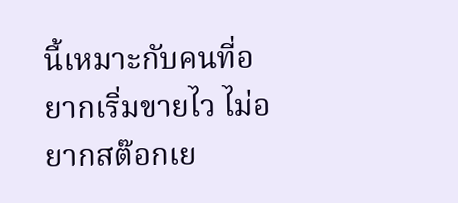นี้เหมาะกับคนที่อยากเริ่มขายไว ไม่อยากสต๊อกเย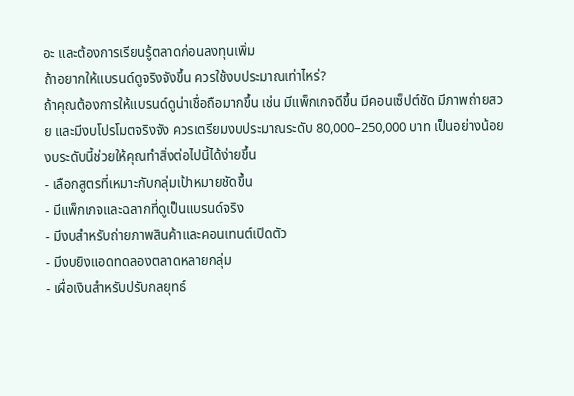อะ และต้องการเรียนรู้ตลาดก่อนลงทุนเพิ่ม
ถ้าอยากให้แบรนด์ดูจริงจังขึ้น ควรใช้งบประมาณเท่าไหร่?
ถ้าคุณต้องการให้แบรนด์ดูน่าเชื่อถือมากขึ้น เช่น มีแพ็กเกจดีขึ้น มีคอนเซ็ปต์ชัด มีภาพถ่ายสวย และมีงบโปรโมตจริงจัง ควรเตรียมงบประมาณระดับ 80,000–250,000 บาท เป็นอย่างน้อย งบระดับนี้ช่วยให้คุณทำสิ่งต่อไปนี้ได้ง่ายขึ้น
- เลือกสูตรที่เหมาะกับกลุ่มเป้าหมายชัดขึ้น
- มีแพ็กเกจและฉลากที่ดูเป็นแบรนด์จริง
- มีงบสำหรับถ่ายภาพสินค้าและคอนเทนต์เปิดตัว
- มีงบยิงแอดทดลองตลาดหลายกลุ่ม
- เผื่อเงินสำหรับปรับกลยุทธ์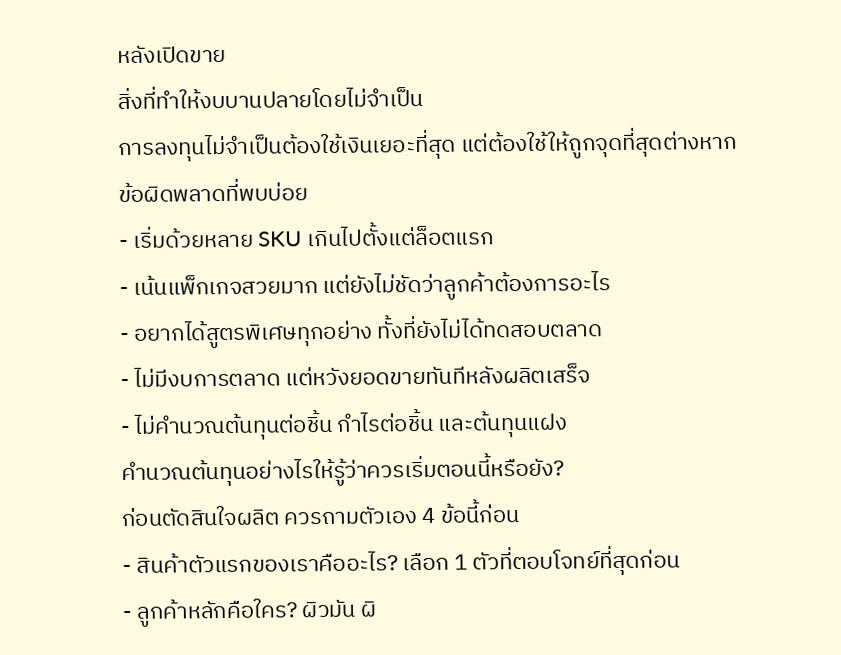หลังเปิดขาย
สิ่งที่ทำให้งบบานปลายโดยไม่จำเป็น
การลงทุนไม่จำเป็นต้องใช้เงินเยอะที่สุด แต่ต้องใช้ให้ถูกจุดที่สุดต่างหาก
ข้อผิดพลาดที่พบบ่อย
- เริ่มด้วยหลาย SKU เกินไปตั้งแต่ล็อตแรก
- เน้นแพ็กเกจสวยมาก แต่ยังไม่ชัดว่าลูกค้าต้องการอะไร
- อยากได้สูตรพิเศษทุกอย่าง ทั้งที่ยังไม่ได้ทดสอบตลาด
- ไม่มีงบการตลาด แต่หวังยอดขายทันทีหลังผลิตเสร็จ
- ไม่คำนวณต้นทุนต่อชิ้น กำไรต่อชิ้น และต้นทุนแฝง
คำนวณต้นทุนอย่างไรให้รู้ว่าควรเริ่มตอนนี้หรือยัง?
ก่อนตัดสินใจผลิต ควรถามตัวเอง 4 ข้อนี้ก่อน
- สินค้าตัวแรกของเราคืออะไร? เลือก 1 ตัวที่ตอบโจทย์ที่สุดก่อน
- ลูกค้าหลักคือใคร? ผิวมัน ผิ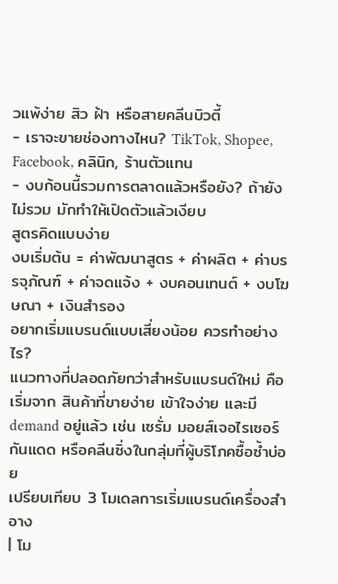วแพ้ง่าย สิว ฝ้า หรือสายคลีนบิวตี้
- เราจะขายช่องทางไหน? TikTok, Shopee, Facebook, คลินิก, ร้านตัวแทน
- งบก้อนนี้รวมการตลาดแล้วหรือยัง? ถ้ายังไม่รวม มักทำให้เปิดตัวแล้วเงียบ
สูตรคิดแบบง่าย
งบเริ่มต้น = ค่าพัฒนาสูตร + ค่าผลิต + ค่าบรรจุภัณฑ์ + ค่าจดแจ้ง + งบคอนเทนต์ + งบโฆษณา + เงินสำรอง
อยากเริ่มแบรนด์แบบเสี่ยงน้อย ควรทำอย่างไร?
แนวทางที่ปลอดภัยกว่าสำหรับแบรนด์ใหม่ คือเริ่มจาก สินค้าที่ขายง่าย เข้าใจง่าย และมี demand อยู่แล้ว เช่น เซรั่ม มอยส์เจอไรเซอร์ กันแดด หรือคลีนซิ่งในกลุ่มที่ผู้บริโภคซื้อซ้ำบ่อย
เปรียบเทียบ 3 โมเดลการเริ่มแบรนด์เครื่องสำอาง
| โม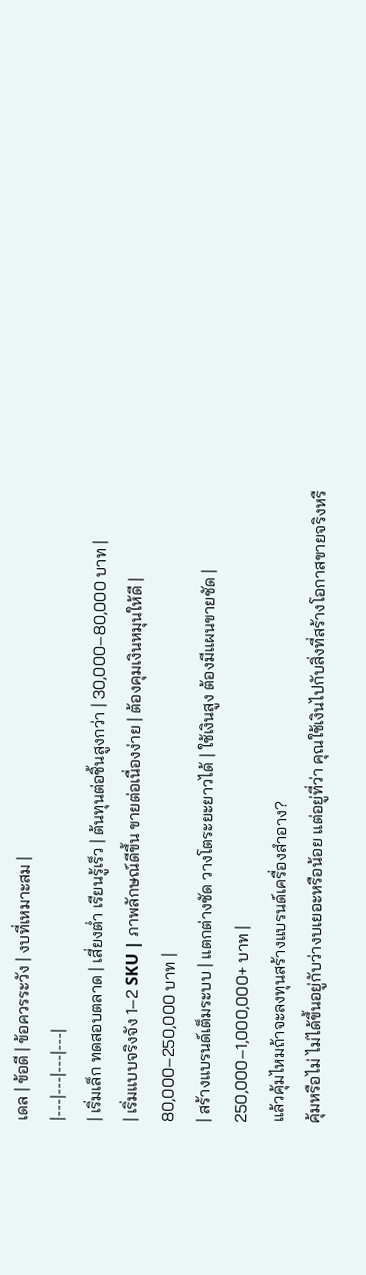เดล | ข้อดี | ข้อควรระวัง | งบที่เหมาะสม |
|---|---|---|---|
| เริ่มเล็ก ทดสอบตลาด | เสี่ยงต่ำ เรียนรู้เร็ว | ต้นทุนต่อชิ้นสูงกว่า | 30,000–80,000 บาท |
| เริ่มแบบจริงจัง 1–2 SKU | ภาพลักษณ์ดีขึ้น ขายต่อเนื่องง่าย | ต้องคุมเงินหมุนให้ดี | 80,000–250,000 บาท |
| สร้างแบรนด์เต็มระบบ | แตกต่างชัด วางโตระยะยาวได้ | ใช้เงินสูง ต้องมีแผนขายชัด | 250,000–1,000,000+ บาท |
แล้วคุ้มไหมถ้าจะลงทุนสร้างแบรนด์เครื่องสำอาง?
คุ้มหรือไม่ ไม่ได้ขึ้นอยู่กับว่างบเยอะหรือน้อย แต่อยู่ที่ว่า คุณใช้เงินไปกับสิ่งที่สร้างโอกาสขายจริงหรื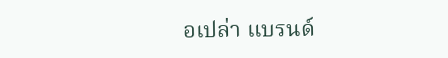อเปล่า แบรนด์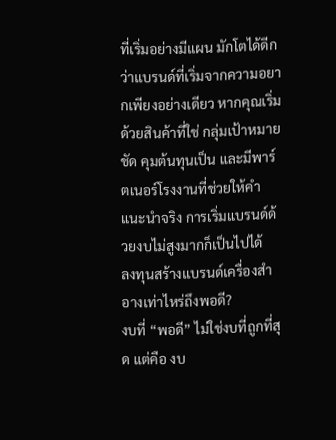ที่เริ่มอย่างมีแผน มักโตได้ดีกว่าแบรนด์ที่เริ่มจากความอยากเพียงอย่างเดียว หากคุณเริ่มด้วยสินค้าที่ใช่ กลุ่มเป้าหมายชัด คุมต้นทุนเป็น และมีพาร์ตเนอร์โรงงานที่ช่วยให้คำแนะนำจริง การเริ่มแบรนด์ด้วยงบไม่สูงมากก็เป็นไปได้
ลงทุนสร้างแบรนด์เครื่องสำอางเท่าไหร่ถึงพอดี?
งบที่ “พอดี” ไม่ใช่งบที่ถูกที่สุด แต่คือ งบ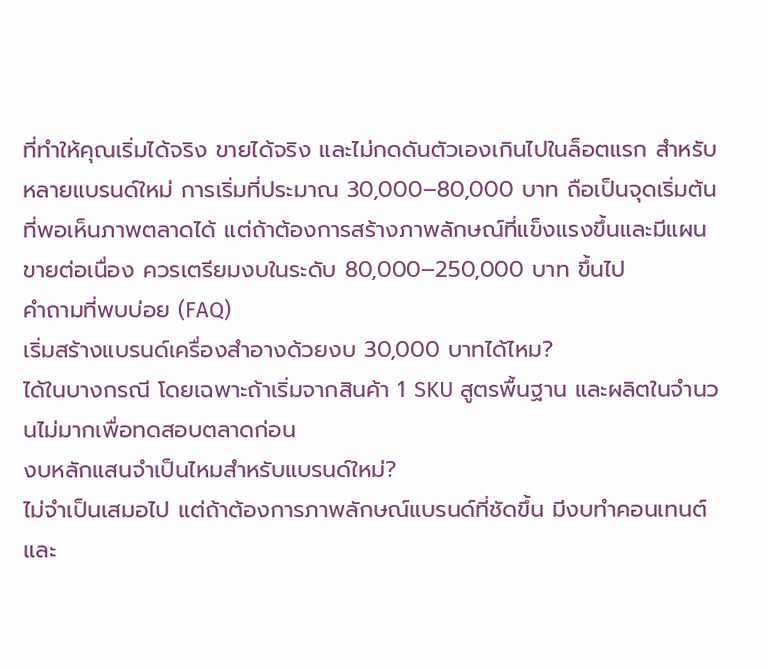ที่ทำให้คุณเริ่มได้จริง ขายได้จริง และไม่กดดันตัวเองเกินไปในล็อตแรก สำหรับหลายแบรนด์ใหม่ การเริ่มที่ประมาณ 30,000–80,000 บาท ถือเป็นจุดเริ่มต้นที่พอเห็นภาพตลาดได้ แต่ถ้าต้องการสร้างภาพลักษณ์ที่แข็งแรงขึ้นและมีแผนขายต่อเนื่อง ควรเตรียมงบในระดับ 80,000–250,000 บาท ขึ้นไป
คำถามที่พบบ่อย (FAQ)
เริ่มสร้างแบรนด์เครื่องสำอางด้วยงบ 30,000 บาทได้ไหม?
ได้ในบางกรณี โดยเฉพาะถ้าเริ่มจากสินค้า 1 SKU สูตรพื้นฐาน และผลิตในจำนวนไม่มากเพื่อทดสอบตลาดก่อน
งบหลักแสนจำเป็นไหมสำหรับแบรนด์ใหม่?
ไม่จำเป็นเสมอไป แต่ถ้าต้องการภาพลักษณ์แบรนด์ที่ชัดขึ้น มีงบทำคอนเทนต์และ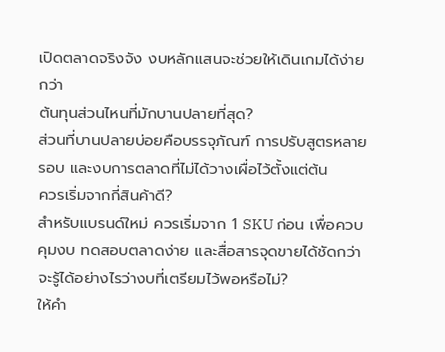เปิดตลาดจริงจัง งบหลักแสนจะช่วยให้เดินเกมได้ง่ายกว่า
ต้นทุนส่วนไหนที่มักบานปลายที่สุด?
ส่วนที่บานปลายบ่อยคือบรรจุภัณฑ์ การปรับสูตรหลายรอบ และงบการตลาดที่ไม่ได้วางเผื่อไว้ตั้งแต่ต้น
ควรเริ่มจากกี่สินค้าดี?
สำหรับแบรนด์ใหม่ ควรเริ่มจาก 1 SKU ก่อน เพื่อควบคุมงบ ทดสอบตลาดง่าย และสื่อสารจุดขายได้ชัดกว่า
จะรู้ได้อย่างไรว่างบที่เตรียมไว้พอหรือไม่?
ให้คำ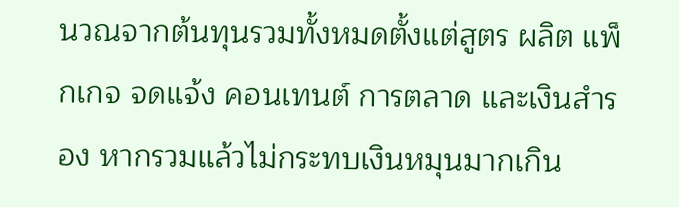นวณจากต้นทุนรวมทั้งหมดตั้งแต่สูตร ผลิต แพ็กเกจ จดแจ้ง คอนเทนต์ การตลาด และเงินสำรอง หากรวมแล้วไม่กระทบเงินหมุนมากเกิน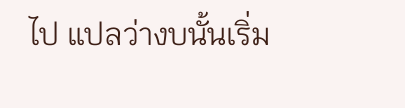ไป แปลว่างบนั้นเริ่ม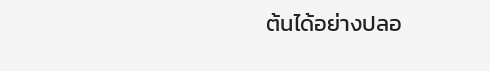ต้นได้อย่างปลอ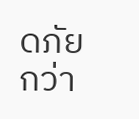ดภัยกว่า